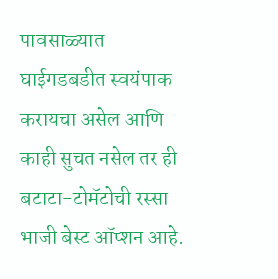पावसाळ्यात घाईगडबडीत स्वयंपाक करायचा असेल आणि काही सुचत नसेल तर ही बटाटा-टोमॅटोची रस्सा भाजी बेस्ट ऑप्शन आहे.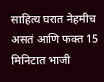साहित्य घरात नेहमीच असतं आणि फक्त 15 मिनिटात भाजी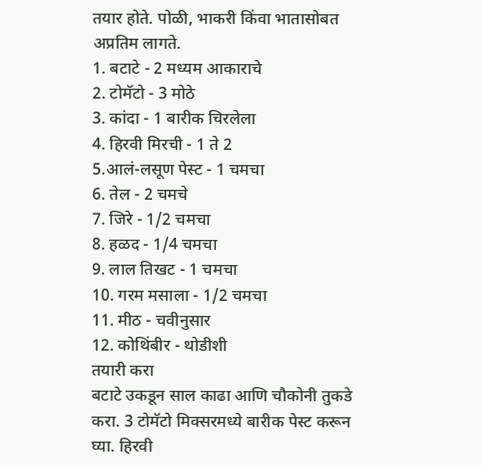तयार होते. पोळी, भाकरी किंवा भातासोबत अप्रतिम लागते.
1. बटाटे - 2 मध्यम आकाराचे
2. टोमॅटो - 3 मोठे
3. कांदा - 1 बारीक चिरलेला
4. हिरवी मिरची - 1 ते 2
5.आलं-लसूण पेस्ट - 1 चमचा
6. तेल - 2 चमचे
7. जिरे - 1/2 चमचा
8. हळद - 1/4 चमचा
9. लाल तिखट - 1 चमचा
10. गरम मसाला - 1/2 चमचा
11. मीठ - चवीनुसार
12. कोथिंबीर - थोडीशी
तयारी करा
बटाटे उकडून साल काढा आणि चौकोनी तुकडे करा. 3 टोमॅटो मिक्सरमध्ये बारीक पेस्ट करून घ्या. हिरवी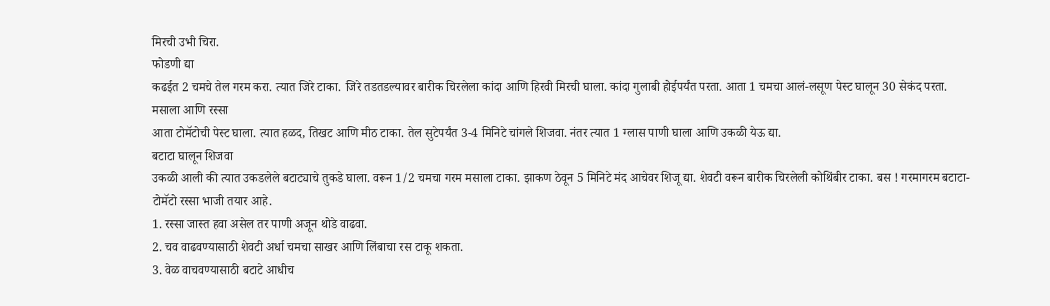मिरची उभी चिरा.
फोडणी द्या
कढईत 2 चमचे तेल गरम करा. त्यात जिरे टाका. जिरे तडतडल्यावर बारीक चिरलेला कांदा आणि हिरवी मिरची घाला. कांदा गुलाबी होईपर्यंत परता. आता 1 चमचा आलं-लसूण पेस्ट घालून 30 सेकंद परता.
मसाला आणि रस्सा
आता टोमॅटोची पेस्ट घाला. त्यात हळद, तिखट आणि मीठ टाका. तेल सुटेपर्यंत 3-4 मिनिटे चांगले शिजवा. नंतर त्यात 1 ग्लास पाणी घाला आणि उकळी येऊ द्या.
बटाटा घालून शिजवा
उकळी आली की त्यात उकडलेले बटाट्याचे तुकडे घाला. वरून 1/2 चमचा गरम मसाला टाका. झाकण ठेवून 5 मिनिटे मंद आचेवर शिजू द्या. शेवटी वरून बारीक चिरलेली कोथिंबीर टाका. बस ! गरमागरम बटाटा-टोमॅटो रस्सा भाजी तयार आहे.
1. रस्सा जास्त हवा असेल तर पाणी अजून थोडे वाढवा.
2. चव वाढवण्यासाठी शेवटी अर्धा चमचा साखर आणि लिंबाचा रस टाकू शकता.
3. वेळ वाचवण्यासाठी बटाटे आधीच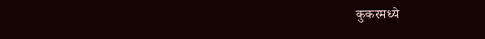कुकरमध्ये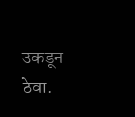उकडून ठेवा.